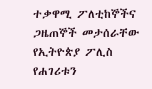ተቃዋሚ ፖለቲከኞችና ጋዜጠኞች መታሰራቸው
የኢትዮጵያ ፖሊስ የሐገሪቱን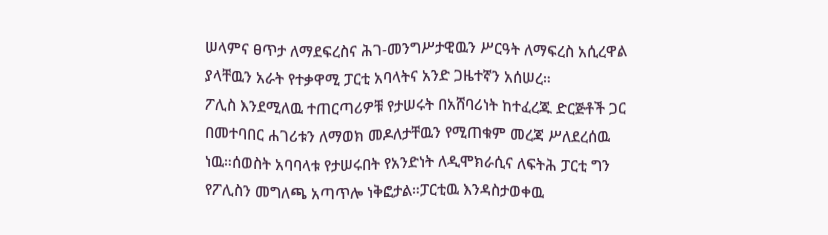ሠላምና ፀጥታ ለማደፍረስና ሕገ-መንግሥታዊዉን ሥርዓት ለማፍረስ አሲረዋል ያላቸዉን አራት የተቃዋሚ ፓርቲ አባላትና አንድ ጋዜተኛን አሰሠረ።
ፖሊስ እንደሚለዉ ተጠርጣሪዎቹ የታሠሩት በአሸባሪነት ከተፈረጁ ድርጅቶች ጋር በመተባበር ሐገሪቱን ለማወክ መዶለታቸዉን የሚጠቁም መረጃ ሥለደረሰዉ ነዉ።ሰወስት አባባላቱ የታሠሩበት የአንድነት ለዲሞክራሲና ለፍትሕ ፓርቲ ግን የፖሊስን መግለጫ አጣጥሎ ነቅፎታል።ፓርቲዉ እንዳስታወቀዉ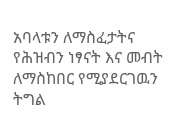አባላቱን ለማስፈታትና የሕዝብን ነፃናት እና መብት ለማስከበር የሚያደርገዉን ትግል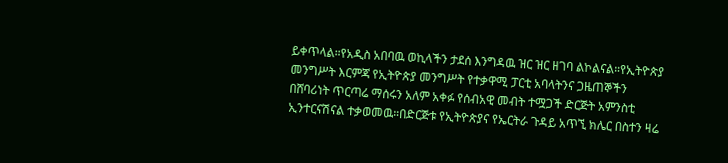ይቀጥላል።የአዲስ አበባዉ ወኪላችን ታደሰ እንግዳዉ ዝር ዝር ዘገባ ልኮልናል።የኢትዮጵያ መንግሥት እርምጃ የኢትዮጵያ መንግሥት የተቃዋሚ ፓርቲ አባላትንና ጋዜጠኞችን በሸባሪነት ጥርጣሬ ማሰሩን አለም አቀፉ የሰብአዊ መብት ተሟጋች ድርጅት አምንስቲ ኢንተርናሽናል ተቃወመዉ።በድርጅቱ የኢትዮጵያና የኤርትራ ጉዳይ አጥኚ ክሌር በስተን ዛሬ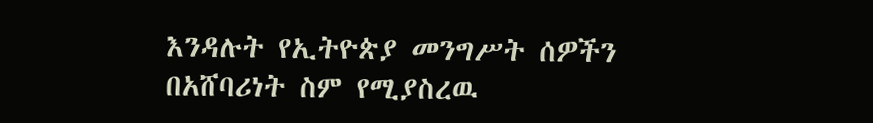እንዳሉት የኢትዮጵያ መንግሥት ሰዎችን በአሸባሪነት ስም የሚያስረዉ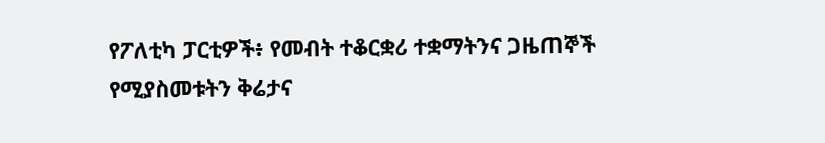የፖለቲካ ፓርቲዎች፥ የመብት ተቆርቋሪ ተቋማትንና ጋዜጠኞች የሚያስመቱትን ቅሬታና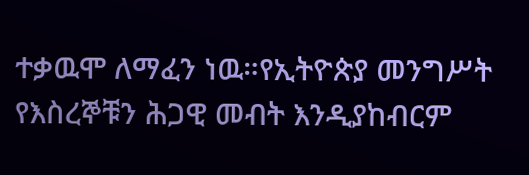ተቃዉሞ ለማፈን ነዉ።የኢትዮጵያ መንግሥት የእስረኞቹን ሕጋዊ መብት እንዲያከብርም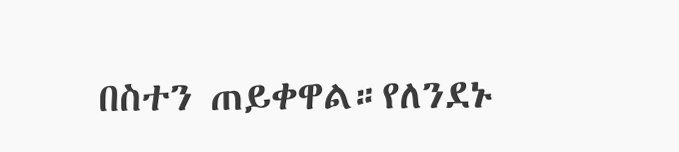በስተን ጠይቀዋል።የለንደኑ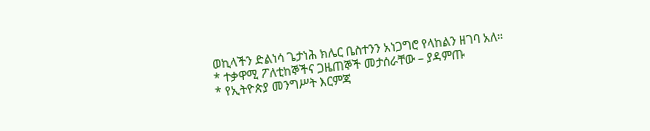ወኪላችን ድልነሳ ጌታነሕ ክሌር ቤስተንን አነጋግሮ የላከልን ዘገባ አለ።
* ተቃዋሚ ፖለቲከኞችና ጋዜጠኞች መታሰራቸው – ያዳምጡ
* የኢትዮጵያ መንግሥት እርምጃ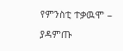የምንስቲ ተቃዉሞ – ያዳምጡ